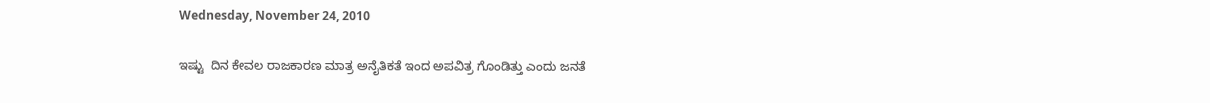Wednesday, November 24, 2010

ಇಷ್ಟು  ದಿನ ಕೇವಲ ರಾಜಕಾರಣ ಮಾತ್ರ ಅನೈತಿಕತೆ ಇಂದ ಅಪವಿತ್ರ ಗೊಂಡಿತ್ತು ಎಂದು ಜನತೆ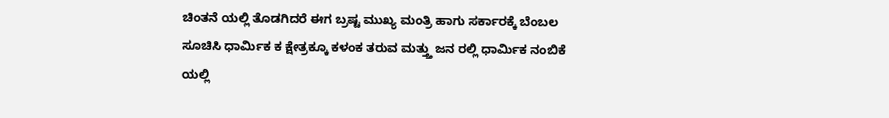ಚಿಂತನೆ ಯಲ್ಲಿ ತೊಡಗಿದರೆ ಈಗ ಬ್ರಷ್ಟ ಮುಖ್ಯ ಮಂತ್ರಿ ಹಾಗು ಸರ್ಕಾರಕ್ಕೆ ಬೆಂಬಲ ಸೂಚಿಸಿ ಧಾರ್ಮಿಕ ಕ ಕ್ಷೇತ್ರಕ್ಕೂ ಕಳಂಕ ತರುವ ಮತ್ತ್ತು ಜನ ರಲ್ಲಿ ಧಾರ್ಮಿಕ ನಂಬಿಕೆ ಯಲ್ಲಿ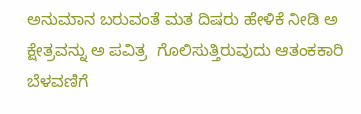ಅನುಮಾನ ಬರುವಂತೆ ಮತ ದಿಷರು ಹೇಳಿಕೆ ನೀಡಿ ಅ ಕ್ಷೇತ್ರವನ್ನು ಅ ಪವಿತ್ರ  ಗೊಲಿಸುತ್ತಿರುವುದು ಆತಂಕಕಾರಿ ಬೆಳವಣಿಗೆ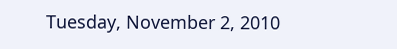Tuesday, November 2, 2010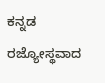ಕನ್ನಡ ರಜ್ಯೋಸ್ಥವಾದ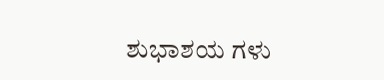ಶುಭಾಶಯ ಗಳು